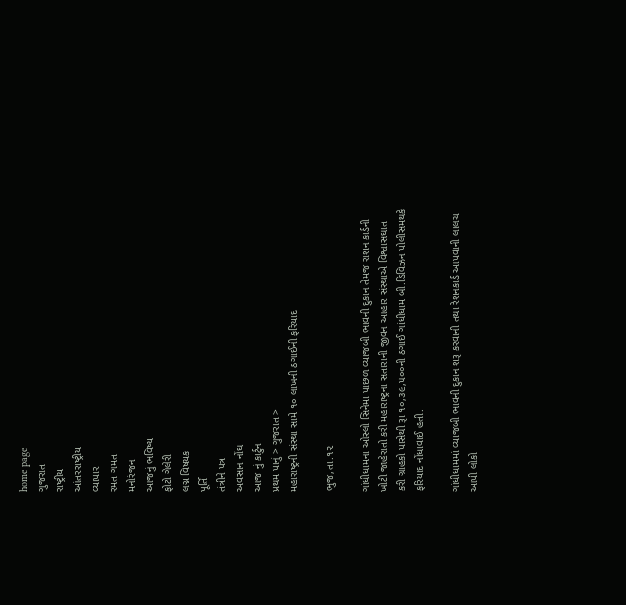home page
ગુજરાત
રાષ્ટ્રીય
આંતરરાષ્ટ્રીય
વ્યાપાર
રમત ગમત
મનોરંજન
આજનું ભવિષ્ય
ફોટો ગેલેરી
લગ્ન વિષયક
પૂર્તિ
તંત્રીને પત્ર
અવસાન નોંઘ
આજ નું કાર્ટુન
પ્રથમ પાનું > ગુજરાત >
મહારાષ્ટ્રની સંસ્થા સામે ૧૦ લાખની ઠગાઈની ફરિયાદ

ભુજ,તા.૧૨

ગાંધીધામના ઓસ્લો સિનેમા પાછળ વ્યાજબી ભાવની દુકાન તેમજ રાશન કાર્ડની ખોટી જાહેરાતો કરી મહારાષ્ટ્રના સતારાની જીવન આહાર સંસ્થાએ વિશ્વાસઘાત કરી ગ્રાહકો પાસેથી રૂા ૧૦,૩૯,૫૦૦ની ઠગાઈ ગાંધીધામ બી.ડિવિઝન પોલીસમથકે ફરિયાદ નોંધાવાઈ હતી.

ગાંધીધામમાં વ્યાજબી ભાવની દુકાન શરૂ કરવાની તથા રેશનકાર્ડ આપવાની લાલચ આપી લોકો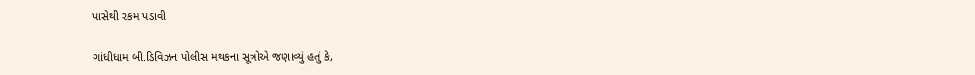પાસેથી રકમ પડાવી

ગાંધીધામ બી.ડિવિઝન પોલીસ મથકના સૂત્રોએ જણાવ્યું હતું કે,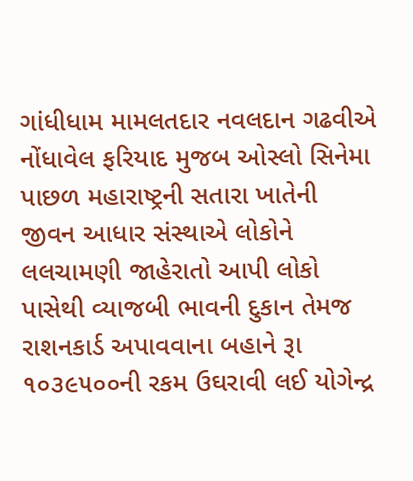ગાંધીધામ મામલતદાર નવલદાન ગઢવીએ નોંધાવેલ ફરિયાદ મુજબ ઓસ્લો સિનેમા પાછળ મહારાષ્ટ્રની સતારા ખાતેની જીવન આધાર સંસ્થાએ લોકોને લલચામણી જાહેરાતો આપી લોકો પાસેથી વ્યાજબી ભાવની દુકાન તેમજ રાશનકાર્ડ અપાવવાના બહાને રૂા ૧૦૩૯૫૦૦ની રકમ ઉઘરાવી લઈ યોગેન્દ્ર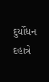દુર્યોધન દહાત્રે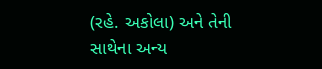(રહે. અકોલા) અને તેની સાથેના અન્ય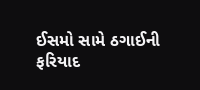ઈસમો સામે ઠગાઈની ફરિયાદ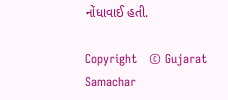નોંધાવાઈ હતી.

Copyright   © Gujarat Samachar